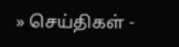» செய்திகள் -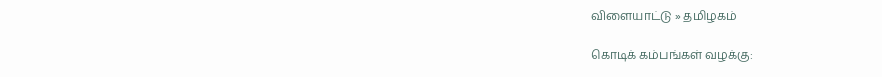விளையாட்டு » தமிழகம்

கொடிக் கம்பங்கள் வழக்கு: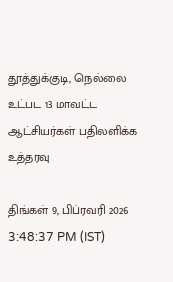தூத்துக்குடி, நெல்லை உட்பட 13 மாவட்ட ஆட்சியர்கள் பதிலளிக்க உத்தரவு

திங்கள் 9, பிப்ரவரி 2026 3:48:37 PM (IST)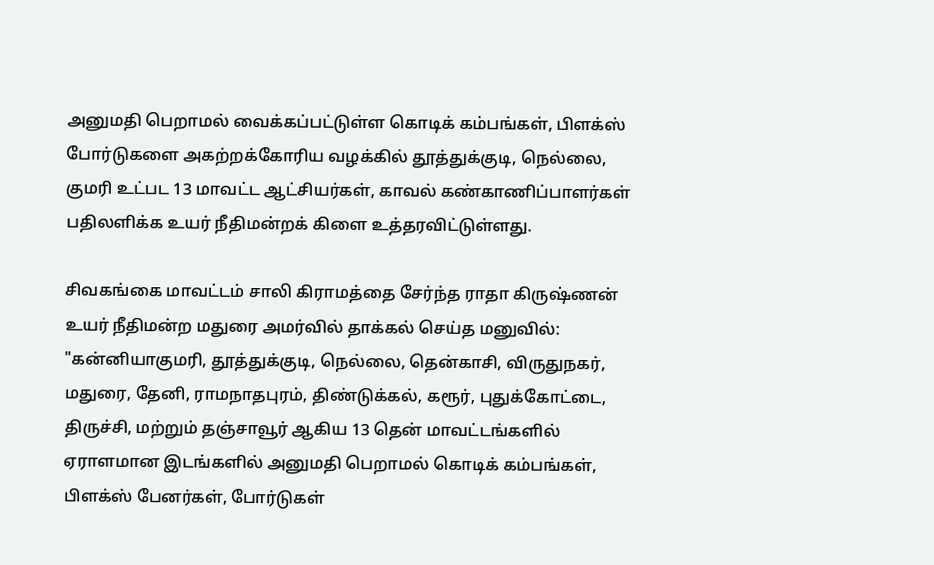அனுமதி பெறாமல் வைக்கப்பட்டுள்ள கொடிக் கம்பங்கள், பிளக்ஸ் போர்டுகளை அகற்றக்கோரிய வழக்கில் தூத்துக்குடி, நெல்லை, குமரி உட்பட 13 மாவட்ட ஆட்சியர்கள், காவல் கண்காணிப்பாளர்கள் பதிலளிக்க உயர் நீதிமன்றக் கிளை உத்தரவிட்டுள்ளது.

சிவகங்கை மாவட்டம் சாலி கிராமத்தை சேர்ந்த ராதா கிருஷ்ணன் உயர் நீதிமன்ற மதுரை அமர்வில் தாக்கல் செய்த மனுவில்: "கன்னியாகுமரி, தூத்துக்குடி, நெல்லை, தென்காசி, விருதுநகர், மதுரை, தேனி, ராமநாதபுரம், திண்டுக்கல், கரூர், புதுக்கோட்டை, திருச்சி, மற்றும் தஞ்சாவூர் ஆகிய 13 தென் மாவட்டங்களில் ஏராளமான இடங்களில் அனுமதி பெறாமல் கொடிக் கம்பங்கள், பிளக்ஸ் பேனர்கள், போர்டுகள்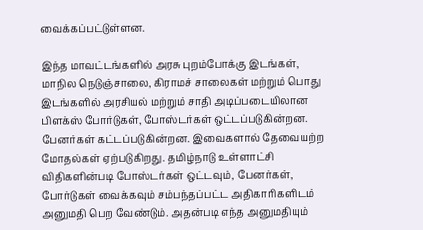வைக்கப்பட்டுள்ளன.

இந்த மாவட்டங்களில் அரசு புறம்போக்கு இடங்கள், மாநில நெடுஞ்சாலை, கிராமச் சாலைகள் மற்றும் பொது இடங்களில் அரசியல் மற்றும் சாதி அடிப்படையிலான பிளக்ஸ் போர்டுகள், போஸ்டர்கள் ஒட்டப்படுகின்றன. பேனர்கள் கட்டப்படுகின்றன. இவைகளால் தேவையற்ற மோதல்கள் ஏற்படுகிறது. தமிழ்நாடு உள்ளாட்சி விதிகளின்படி போஸ்டர்கள் ஒட்டவும், பேனர்கள், போர்டுகள் வைக்கவும் சம்பந்தப்பட்ட அதிகாரிகளிடம் அனுமதி பெற வேண்டும். அதன்படி எந்த அனுமதியும்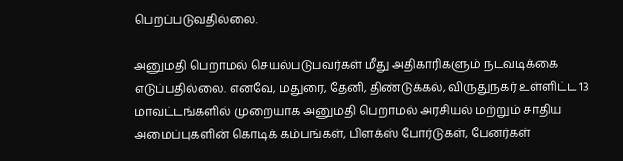பெறப்படுவதில்லை.

அனுமதி பெறாமல் செயல்படுபவர்கள் மீது அதிகாரிகளும் நடவடிக்கை எடுப்பதில்லை. எனவே, மதுரை, தேனி, திண்டுக்கல், விருதுநகர் உள்ளிட்ட 13 மாவட்டங்களில் முறையாக அனுமதி பெறாமல் அரசியல் மற்றும் சாதிய அமைப்புகளின் கொடிக் கம்பங்கள், பிளக்ஸ் போர்டுகள், பேனர்கள்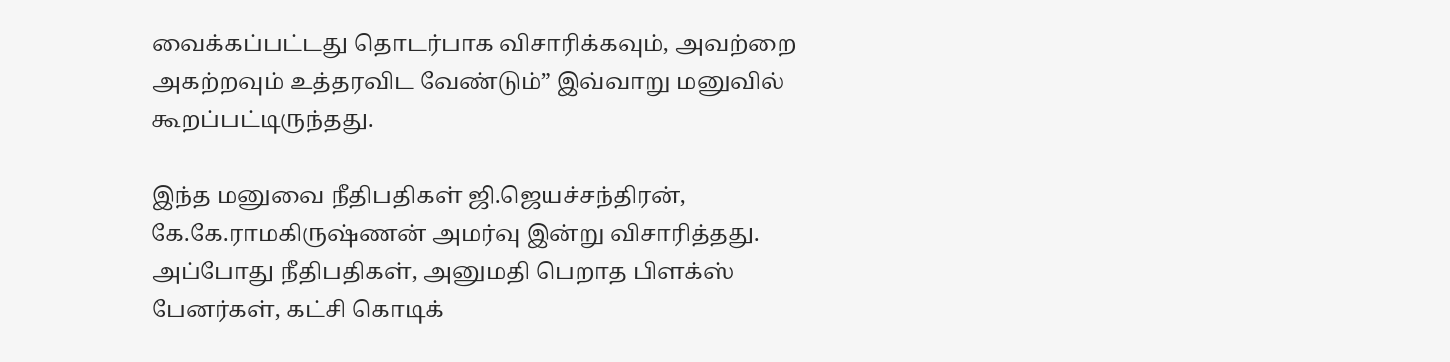வைக்கப்பட்டது தொடர்பாக விசாரிக்கவும், அவற்றை அகற்றவும் உத்தரவிட வேண்டும்” இவ்வாறு மனுவில் கூறப்பட்டிருந்தது.

இந்த மனுவை நீதிபதிகள் ஜி.ஜெயச்சந்திரன், கே.கே.ராமகிருஷ்ணன் அமர்வு இன்று விசாரித்தது. அப்போது நீதிபதிகள், அனுமதி பெறாத பிளக்ஸ் பேனர்கள், கட்சி கொடிக்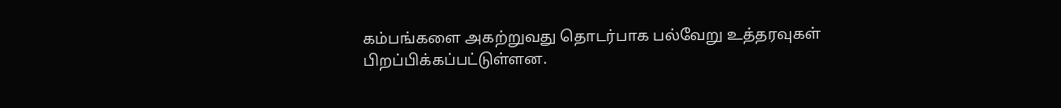கம்பங்களை அகற்றுவது தொடர்பாக பல்வேறு உத்தரவுகள் பிறப்பிக்கப்பட்டுள்ளன.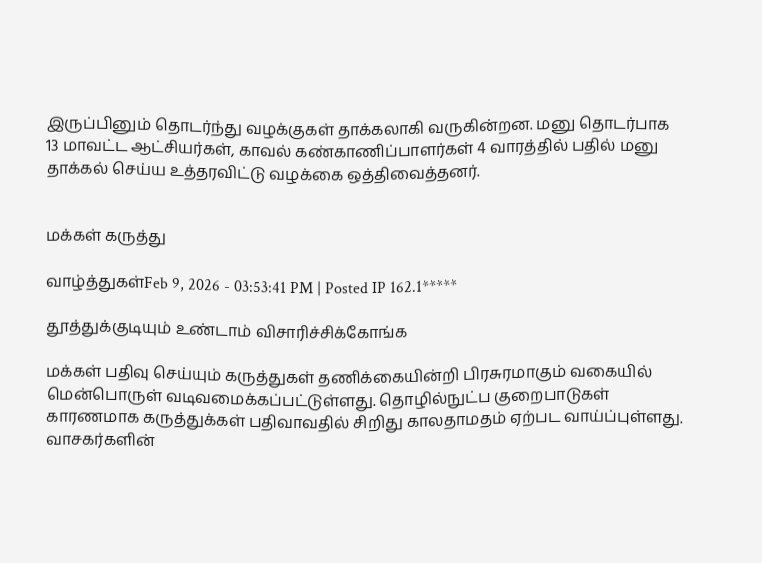இருப்பினும் தொடர்ந்து வழக்குகள் தாக்கலாகி வருகின்றன. மனு தொடர்பாக 13 மாவட்ட ஆட்சியர்கள், காவல் கண்காணிப்பாளர்கள் 4 வாரத்தில் பதில் மனு தாக்கல் செய்ய உத்தரவிட்டு வழக்கை ஒத்திவைத்தனர்.


மக்கள் கருத்து

வாழ்த்துகள்Feb 9, 2026 - 03:53:41 PM | Posted IP 162.1*****

தூத்துக்குடியும் உண்டாம் விசாரிச்சிக்கோங்க

மக்கள் பதிவு செய்யும் கருத்துகள் தணிக்கையின்றி பிரசுரமாகும் வகையில் மென்பொருள் வடிவமைக்கப்பட்டுள்ளது. தொழில்நுட்ப குறைபாடுகள் காரணமாக கருத்துக்கள் பதிவாவதில் சிறிது காலதாமதம் ஏற்பட வாய்ப்புள்ளது. வாசகர்களின்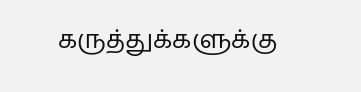கருத்துக்களுக்கு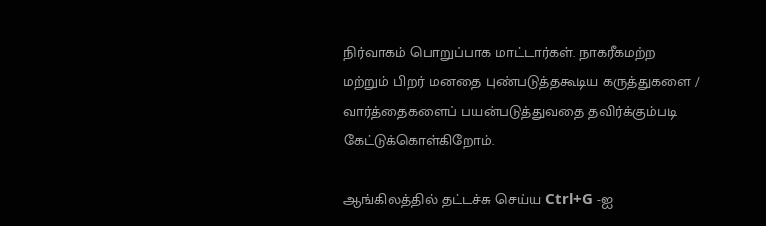நிர்வாகம் பொறுப்பாக மாட்டார்கள். நாகரீகமற்ற மற்றும் பிறர் மனதை புண்படுத்தகூடிய கருத்துகளை / வார்த்தைகளைப் பயன்படுத்துவதை தவிர்க்கும்படி கேட்டுக்கொள்கிறோம்.

ஆங்கிலத்தில் தட்டச்சு செய்ய Ctrl+G -ஐ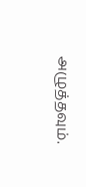அழுத்தவும்.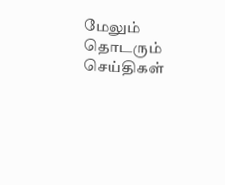மேலும் தொடரும் செய்திகள்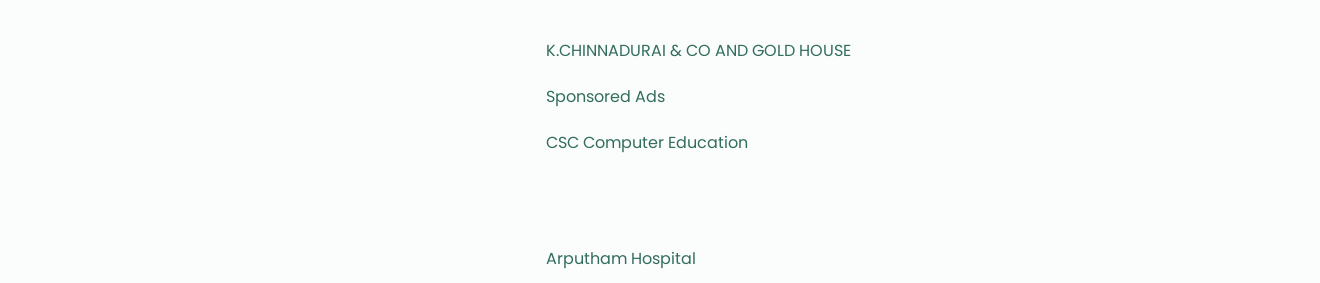K.CHINNADURAI & CO AND GOLD HOUSE

Sponsored Ads

CSC Computer Education




Arputham Hospital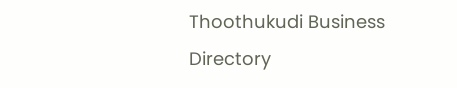Thoothukudi Business Directory